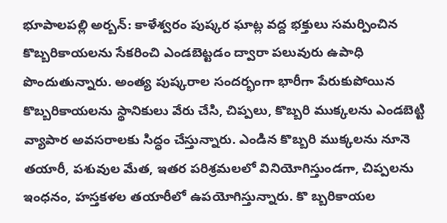భూపాలపల్లి అర్బన్: కాళేశ్వరం పుష్కర ఘాట్ల వద్ద భక్తులు సమర్పించిన కొబ్బరికాయలను సేకరించి ఎండబెట్టడం ద్వారా పలువురు ఉపాధి పొందుతున్నారు. అంత్య పుష్కరాల సందర్భంగా భారీగా పేరుకుపోయిన కొబ్బరికాయలను స్థానికులు వేరు చేసి, చిప్పలు, కొబ్బరి ముక్కలను ఎండబెట్టి వ్యాపార అవసరాలకు సిద్ధం చేస్తున్నారు. ఎండిన కొబ్బరి ముక్కలను నూనె తయారీ, పశువుల మేత, ఇతర పరిశ్రమలలో వినియోగిస్తుండగా, చిప్పలను ఇంధనం, హస్తకళల తయారీలో ఉపయోగిస్తున్నారు. కొ బ్బరికాయల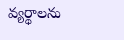వ్యర్థాలను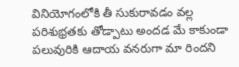వినియోగంలోకి తీ సుకురావడం వల్ల పరిశుభ్రతకు తోడ్పాటు అందడ మే కాకుండా పలువురికి ఆదాయ వనరుగా మా రిందని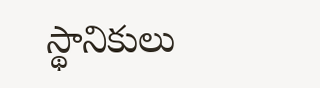స్థానికులు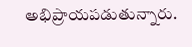అభిప్రాయపడుతున్నారు.